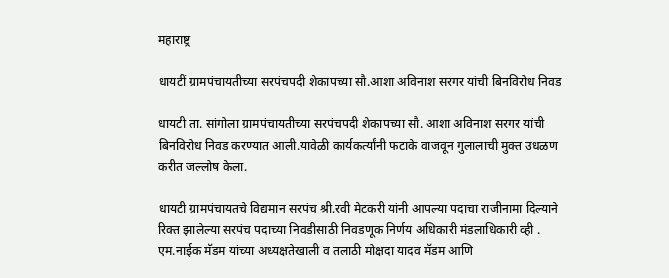महाराष्ट्र

धायटीं ग्रामपंचायतीच्या सरपंचपदी शेकापच्या सौ.आशा अविनाश सरगर यांची बिनविरोध निवड

धायटी ता. सांगोला ग्रामपंचायतीच्या सरपंचपदी शेकापच्या सौ. आशा अविनाश सरगर यांची बिनविरोध निवड करण्यात आली.यावेळी कार्यकर्त्यांनी फटाके वाजवून गुलालाची मुक्त उधळण करीत जल्लोष केला.

धायटी ग्रामपंचायतचे विद्यमान सरपंच श्री.रवी मेटकरी यांनी आपल्या पदाचा राजीनामा दिल्याने रिक्त झालेल्या सरपंच पदाच्या निवडीसाठी निवडणूक निर्णय अधिकारी मंडलाधिकारी व्ही . एम.नाईक मॅडम यांच्या अध्यक्षतेखाली व तलाठी मोक्षदा यादव मॅडम आणि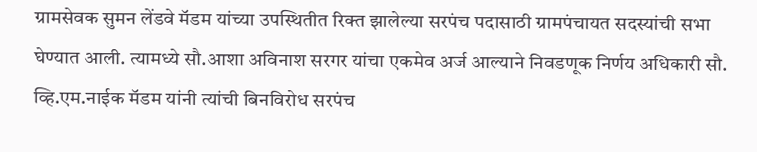ग्रामसेवक सुमन लेंडवे मॅडम यांच्या उपस्थितीत रिक्त झालेल्या सरपंच पदासाठी ग्रामपंचायत सदस्यांची सभा घेण्यात आली. त्यामध्ये सौ.आशा अविनाश सरगर यांचा एकमेव अर्ज आल्याने निवडणूक निर्णय अधिकारी सौ. व्हि.एम.नाईक मॅडम यांनी त्यांची बिनविरोध सरपंच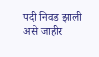पदी निवड झाली असे जाहीर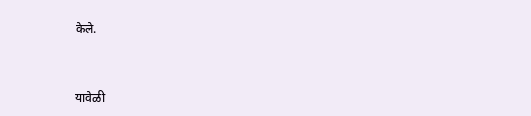केले.



यावेळी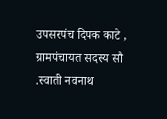उपसरपंच दिपक काटे , ग्रामपंचायत सदस्य सौ .स्वाती नवनाथ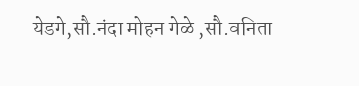येडगे,सौ.नंदा मोहन गेळे ,सौ.वनिता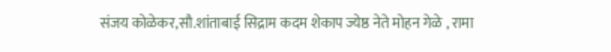संजय कोळेकर,सौ.शांताबाई सिद्राम कदम शेकाप ज्येष्ठ नेते मोहन गेळे , रामा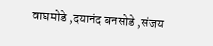वाघमोडे ,दयानंद बनसोडे ,संजय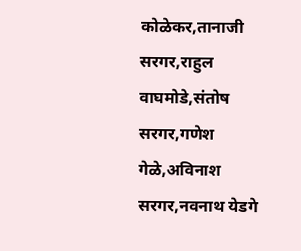कोळेकर,तानाजी सरगर,राहुल वाघमोडे,संतोष सरगर,गणेश गेळे,अविनाश सरगर,नवनाथ येडगे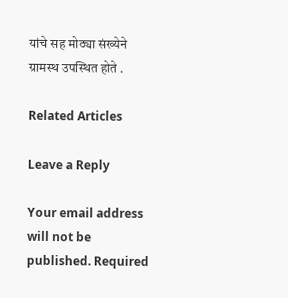यांचे सह मोठ्या संख्येने ग्रामस्थ उपस्थित होते .

Related Articles

Leave a Reply

Your email address will not be published. Required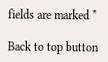fields are marked *

Back to top button